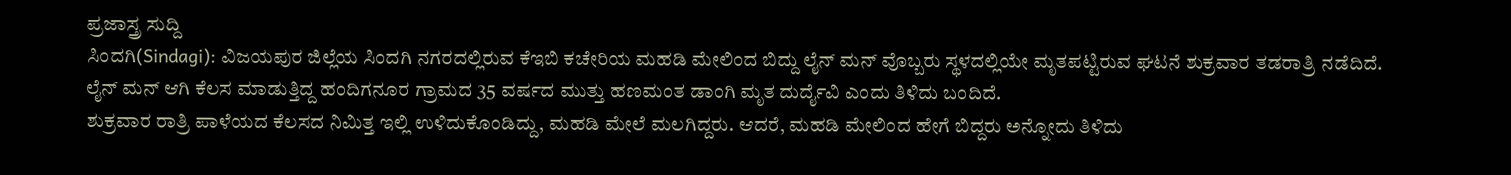ಪ್ರಜಾಸ್ತ್ರ ಸುದ್ದಿ
ಸಿಂದಗಿ(Sindagi): ವಿಜಯಪುರ ಜಿಲ್ಲೆಯ ಸಿಂದಗಿ ನಗರದಲ್ಲಿರುವ ಕೆಇಬಿ ಕಚೇರಿಯ ಮಹಡಿ ಮೇಲಿಂದ ಬಿದ್ದು ಲೈನ್ ಮನ್ ವೊಬ್ಬರು ಸ್ಥಳದಲ್ಲಿಯೇ ಮೃತಪಟ್ಟಿರುವ ಘಟನೆ ಶುಕ್ರವಾರ ತಡರಾತ್ರಿ ನಡೆದಿದೆ. ಲೈನ್ ಮನ್ ಆಗಿ ಕೆಲಸ ಮಾಡುತ್ತಿದ್ದ ಹಂದಿಗನೂರ ಗ್ರಾಮದ 35 ವರ್ಷದ ಮುತ್ತು ಹಣಮಂತ ಡಾಂಗಿ ಮೃತ ದುರ್ದೈವಿ ಎಂದು ತಿಳಿದು ಬಂದಿದೆ.
ಶುಕ್ರವಾರ ರಾತ್ರಿ ಪಾಳೆಯದ ಕೆಲಸದ ನಿಮಿತ್ತ ಇಲ್ಲಿ ಉಳಿದುಕೊಂಡಿದ್ದು, ಮಹಡಿ ಮೇಲೆ ಮಲಗಿದ್ದರು. ಆದರೆ, ಮಹಡಿ ಮೇಲಿಂದ ಹೇಗೆ ಬಿದ್ದರು ಅನ್ನೋದು ತಿಳಿದು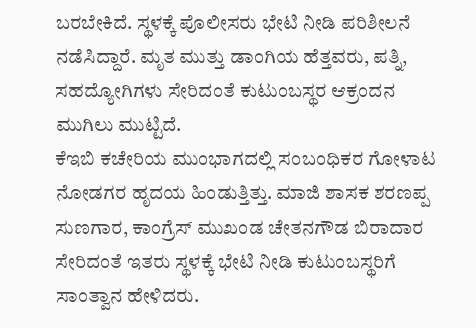ಬರಬೇಕಿದೆ. ಸ್ಥಳಕ್ಕೆ ಪೊಲೀಸರು ಭೇಟಿ ನೀಡಿ ಪರಿಶೀಲನೆ ನಡೆಸಿದ್ದಾರೆ. ಮೃತ ಮುತ್ತು ಡಾಂಗಿಯ ಹೆತ್ತವರು, ಪತ್ನಿ, ಸಹದ್ಯೋಗಿಗಳು ಸೇರಿದಂತೆ ಕುಟುಂಬಸ್ಥರ ಆಕ್ರಂದನ ಮುಗಿಲು ಮುಟ್ಟಿದೆ.
ಕೆಇಬಿ ಕಚೇರಿಯ ಮುಂಭಾಗದಲ್ಲಿ ಸಂಬಂಧಿಕರ ಗೋಳಾಟ ನೋಡಗರ ಹೃದಯ ಹಿಂಡುತ್ತಿತ್ತು. ಮಾಜಿ ಶಾಸಕ ಶರಣಪ್ಪ ಸುಣಗಾರ, ಕಾಂಗ್ರೆಸ್ ಮುಖಂಡ ಚೇತನಗೌಡ ಬಿರಾದಾರ ಸೇರಿದಂತೆ ಇತರು ಸ್ಥಳಕ್ಕೆ ಭೇಟಿ ನೀಡಿ ಕುಟುಂಬಸ್ಥರಿಗೆ ಸಾಂತ್ವಾನ ಹೇಳಿದರು.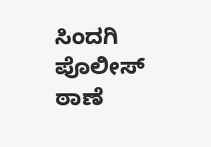ಸಿಂದಗಿ ಪೊಲೀಸ್ ಠಾಣೆ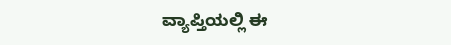ವ್ಯಾಪ್ತಿಯಲ್ಲಿ ಈ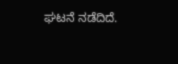ಘಟನೆ ನಡೆದಿದೆ.